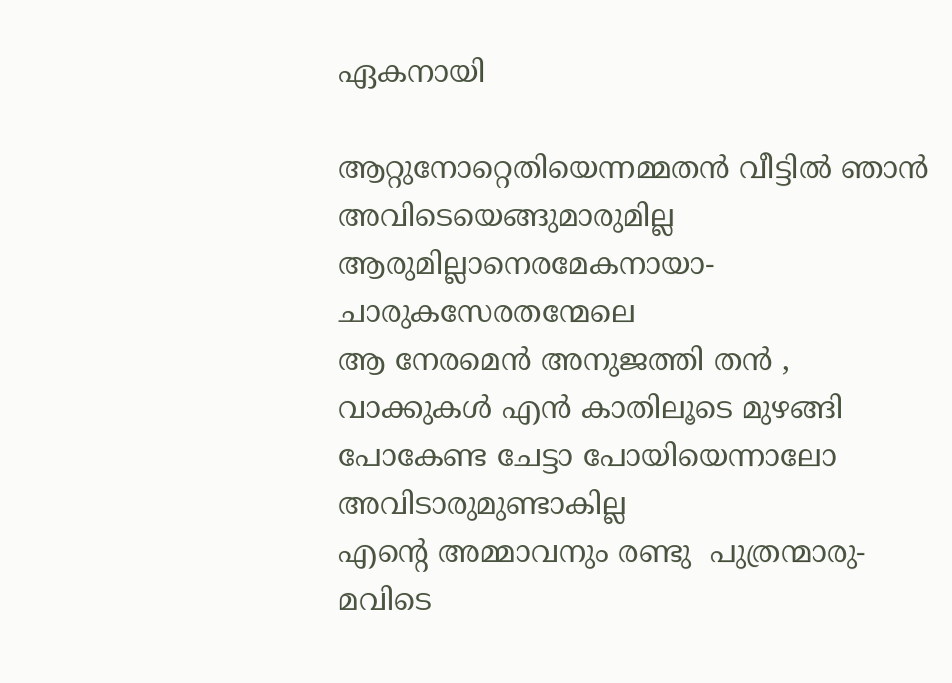ഏകനായി

ആറ്റുനോറ്റെതിയെന്നമ്മതന്‍ വീട്ടില്‍ ഞാന്‍
അവിടെയെങ്ങുമാരുമില്ല
ആരുമില്ലാനെരമേകനായാ-
ചാരുകസേരതന്മേലെ
ആ നേരമെന്‍ അനുജത്തി തന്‍ ,
വാക്കുകള്‍ എന്‍ കാതിലൂടെ മുഴങ്ങി
പോകേണ്ട ചേട്ടാ പോയിയെന്നാലോ
അവിടാരുമുണ്ടാകില്ല
എന്‍റെ അമ്മാവനും രണ്ടു  പുത്രന്മാരു-
മവിടെ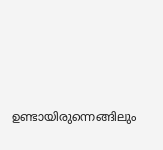ഉണ്ടായിരുന്നെങ്ങിലും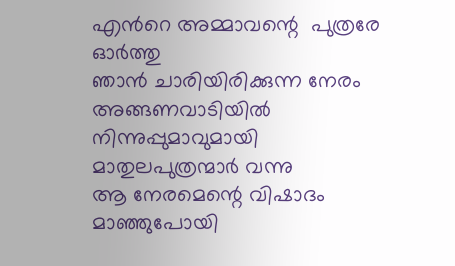എന്‍റെ അമ്മാവന്റെ  പുത്രരേ ഓര്‍ത്തു
ഞാന്‍ ചാരിയിരിക്കുന്ന നേരം
അങ്ങണവാടിയില്‍ നിന്നുപ്പുമാവുമായി
മാതുലപുത്രന്മാര്‍ വന്നു
ആ നേരമെന്റെ വിഷാദം മാഞ്ഞുപോയി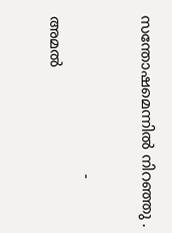സന്തോഷമെന്നില്‍ നിറഞ്ഞു .

                                  - അമല്‍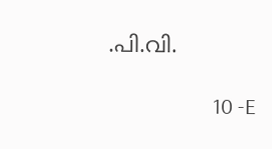.പി.വി.

                     10 -E